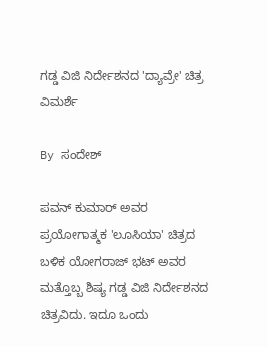ಗಡ್ಡ ವಿಜಿ ನಿರ್ದೇಶನದ 'ದ್ಯಾವ್ರೇ' ಚಿತ್ರ ವಿಮರ್ಶೆ

By ಸಂದೇಶ್

ಪವನ್ ಕುಮಾರ್ ಅವರ ಪ್ರಯೋಗಾತ್ಮಕ 'ಲೂಸಿಯಾ' ಚಿತ್ರದ ಬಳಿಕ ಯೋಗರಾಜ್ ಭಟ್ ಅವರ ಮತ್ತೊಬ್ಬ ಶಿಷ್ಯ ಗಡ್ಡ ವಿಜಿ ನಿರ್ದೇಶನದ ಚಿತ್ರವಿದು. ಇದೂ ಒಂದು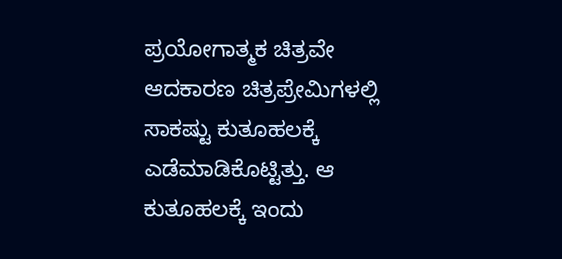ಪ್ರಯೋಗಾತ್ಮಕ ಚಿತ್ರವೇ ಆದಕಾರಣ ಚಿತ್ರಪ್ರೇಮಿಗಳಲ್ಲಿ ಸಾಕಷ್ಟು ಕುತೂಹಲಕ್ಕೆ ಎಡೆಮಾಡಿಕೊಟ್ಟಿತ್ತು. ಆ ಕುತೂಹಲಕ್ಕೆ ಇಂದು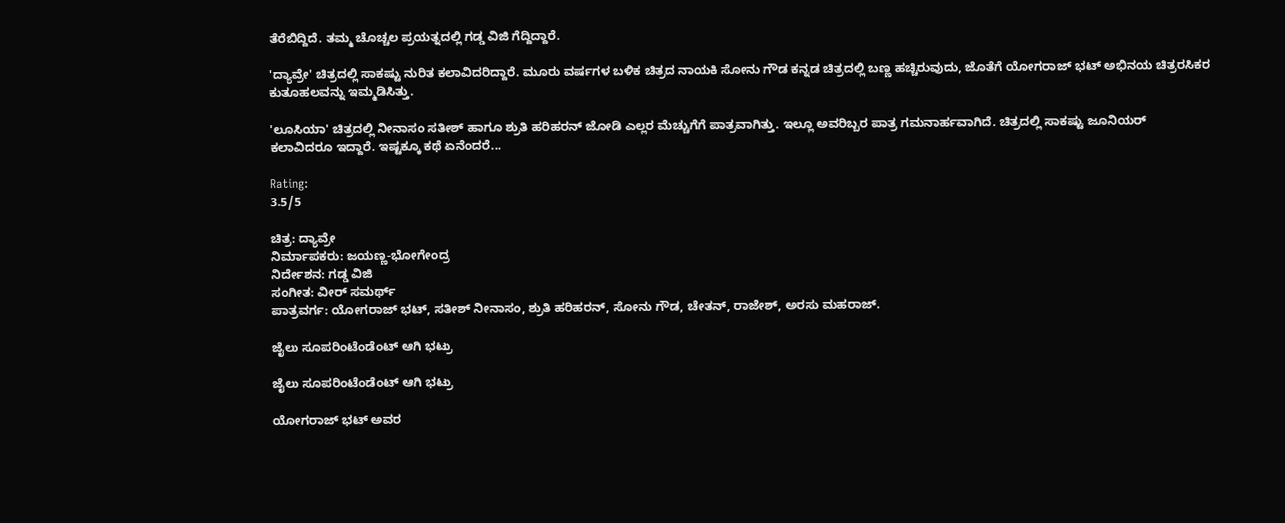ತೆರೆಬಿದ್ದಿದೆ. ತಮ್ಮ ಚೊಚ್ಚಲ ಪ್ರಯತ್ನದಲ್ಲಿ ಗಡ್ಡ ವಿಜಿ ಗೆದ್ದಿದ್ದಾರೆ.

'ದ್ಯಾವ್ರೇ' ಚಿತ್ರದಲ್ಲಿ ಸಾಕಷ್ಟು ನುರಿತ ಕಲಾವಿದರಿದ್ದಾರೆ. ಮೂರು ವರ್ಷಗಳ ಬಳಿಕ ಚಿತ್ರದ ನಾಯಕಿ ಸೋನು ಗೌಡ ಕನ್ನಡ ಚಿತ್ರದಲ್ಲಿ ಬಣ್ಣ ಹಚ್ಚಿರುವುದು, ಜೊತೆಗೆ ಯೋಗರಾಜ್ ಭಟ್ ಅಭಿನಯ ಚಿತ್ರರಸಿಕರ ಕುತೂಹಲವನ್ನು ಇಮ್ಮಡಿಸಿತ್ತು.

'ಲೂಸಿಯಾ' ಚಿತ್ರದಲ್ಲಿ ನೀನಾಸಂ ಸತೀಶ್ ಹಾಗೂ ಶ್ರುತಿ ಹರಿಹರನ್ ಜೋಡಿ ಎಲ್ಲರ ಮೆಚ್ಚುಗೆಗೆ ಪಾತ್ರವಾಗಿತ್ತು. ಇಲ್ಲೂ ಅವರಿಬ್ಬರ ಪಾತ್ರ ಗಮನಾರ್ಹವಾಗಿದೆ. ಚಿತ್ರದಲ್ಲಿ ಸಾಕಷ್ಟು ಜೂನಿಯರ್ ಕಲಾವಿದರೂ ಇದ್ದಾರೆ. ಇಷ್ಟಕ್ಕೂ ಕಥೆ ಏನೆಂದರೆ...

Rating:
3.5/5

ಚಿತ್ರ: ದ್ಯಾವ್ರೇ
ನಿರ್ಮಾಪಕರು: ಜಯಣ್ಣ-ಭೋಗೇಂದ್ರ
ನಿರ್ದೇಶನ: ಗಡ್ಡ ವಿಜಿ
ಸಂಗೀತ: ವೀರ್ ಸಮರ್ಥ್
ಪಾತ್ರವರ್ಗ: ಯೋಗರಾಜ್ ಭಟ್, ಸತೀಶ್ ನೀನಾಸಂ, ಶ್ರುತಿ ಹರಿಹರನ್, ಸೋನು ಗೌಡ, ಚೇತನ್, ರಾಜೇಶ್, ಅರಸು ಮಹರಾಜ್.

ಜೈಲು ಸೂಪರಿಂಟೆಂಡೆಂಟ್ ಆಗಿ ಭಟ್ರು

ಜೈಲು ಸೂಪರಿಂಟೆಂಡೆಂಟ್ ಆಗಿ ಭಟ್ರು

ಯೋಗರಾಜ್ ಭಟ್ ಅವರ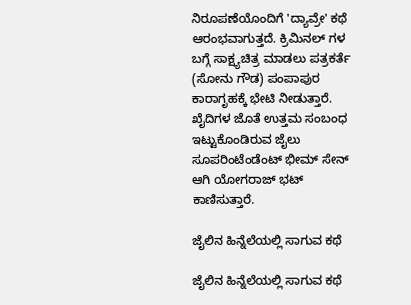ನಿರೂಪಣೆಯೊಂದಿಗೆ 'ದ್ಯಾವ್ರೇ' ಕಥೆ ಆರಂಭವಾಗುತ್ತದೆ. ಕ್ರಿಮಿನಲ್ ಗಳ ಬಗ್ಗೆ ಸಾಕ್ಷ್ಯಚಿತ್ರ ಮಾಡಲು ಪತ್ರಕರ್ತೆ (ಸೋನು ಗೌಡ) ಪಂಪಾಪುರ ಕಾರಾಗೃಹಕ್ಕೆ ಭೇಟಿ ನೀಡುತ್ತಾರೆ. ಖೈದಿಗಳ ಜೊತೆ ಉತ್ತಮ ಸಂಬಂಧ ಇಟ್ಟುಕೊಂಡಿರುವ ಜೈಲು ಸೂಪರಿಂಟೆಂಡೆಂಟ್ ಭೀಮ್ ಸೇನ್ ಆಗಿ ಯೋಗರಾಜ್ ಭಟ್ ಕಾಣಿಸುತ್ತಾರೆ.

ಜೈಲಿನ ಹಿನ್ನೆಲೆಯಲ್ಲಿ ಸಾಗುವ ಕಥೆ

ಜೈಲಿನ ಹಿನ್ನೆಲೆಯಲ್ಲಿ ಸಾಗುವ ಕಥೆ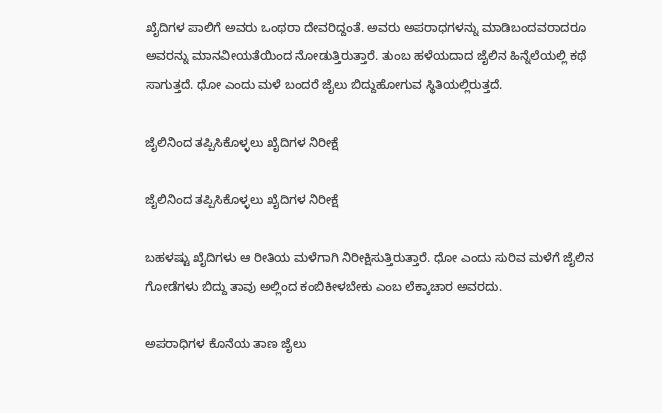ಖೈದಿಗಳ ಪಾಲಿಗೆ ಅವರು ಒಂಥರಾ ದೇವರಿದ್ದಂತೆ. ಅವರು ಅಪರಾಧಗಳನ್ನು ಮಾಡಿಬಂದವರಾದರೂ ಅವರನ್ನು ಮಾನವೀಯತೆಯಿಂದ ನೋಡುತ್ತಿರುತ್ತಾರೆ. ತುಂಬ ಹಳೆಯದಾದ ಜೈಲಿನ ಹಿನ್ನೆಲೆಯಲ್ಲಿ ಕಥೆ ಸಾಗುತ್ತದೆ. ಧೋ ಎಂದು ಮಳೆ ಬಂದರೆ ಜೈಲು ಬಿದ್ದುಹೋಗುವ ಸ್ಥಿತಿಯಲ್ಲಿರುತ್ತದೆ.

ಜೈಲಿನಿಂದ ತಪ್ಪಿಸಿಕೊಳ್ಳಲು ಖೈದಿಗಳ ನಿರೀಕ್ಷೆ

ಜೈಲಿನಿಂದ ತಪ್ಪಿಸಿಕೊಳ್ಳಲು ಖೈದಿಗಳ ನಿರೀಕ್ಷೆ

ಬಹಳಷ್ಟು ಖೈದಿಗಳು ಆ ರೀತಿಯ ಮಳೆಗಾಗಿ ನಿರೀಕ್ಷಿಸುತ್ತಿರುತ್ತಾರೆ. ಧೋ ಎಂದು ಸುರಿವ ಮಳೆಗೆ ಜೈಲಿನ ಗೋಡೆಗಳು ಬಿದ್ದು ತಾವು ಅಲ್ಲಿಂದ ಕಂಬಿಕೀಳಬೇಕು ಎಂಬ ಲೆಕ್ಕಾಚಾರ ಅವರದು.

ಅಪರಾಧಿಗಳ ಕೊನೆಯ ತಾಣ ಜೈಲು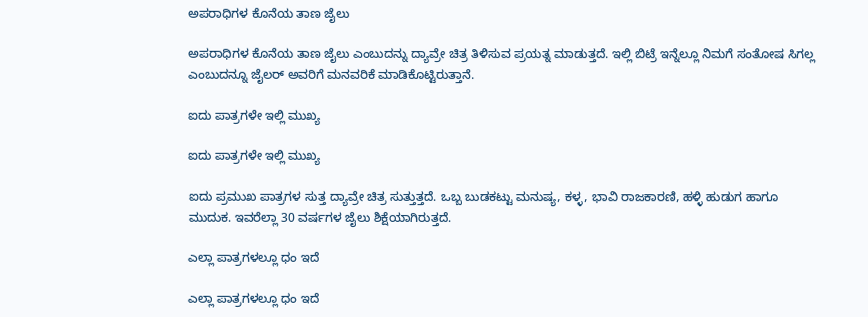ಅಪರಾಧಿಗಳ ಕೊನೆಯ ತಾಣ ಜೈಲು

ಅಪರಾಧಿಗಳ ಕೊನೆಯ ತಾಣ ಜೈಲು ಎಂಬುದನ್ನು ದ್ಯಾವ್ರೇ ಚಿತ್ರ ತಿಳಿಸುವ ಪ್ರಯತ್ನ ಮಾಡುತ್ತದೆ. ಇಲ್ಲಿ ಬಿಟ್ರೆ ಇನ್ನೆಲ್ಲೂ ನಿಮಗೆ ಸಂತೋಷ ಸಿಗಲ್ಲ ಎಂಬುದನ್ನೂ ಜೈಲರ್ ಅವರಿಗೆ ಮನವರಿಕೆ ಮಾಡಿಕೊಟ್ಟಿರುತ್ತಾನೆ.

ಐದು ಪಾತ್ರಗಳೇ ಇಲ್ಲಿ ಮುಖ್ಯ

ಐದು ಪಾತ್ರಗಳೇ ಇಲ್ಲಿ ಮುಖ್ಯ

ಐದು ಪ್ರಮುಖ ಪಾತ್ರಗಳ ಸುತ್ತ ದ್ಯಾವ್ರೇ ಚಿತ್ರ ಸುತ್ತುತ್ತದೆ. ಒಬ್ಬ ಬುಡಕಟ್ಟು ಮನುಷ್ಯ, ಕಳ್ಳ, ಭಾವಿ ರಾಜಕಾರಣಿ, ಹಳ್ಳಿ ಹುಡುಗ ಹಾಗೂ ಮುದುಕ. ಇವರೆಲ್ಲಾ 30 ವರ್ಷಗಳ ಜೈಲು ಶಿಕ್ಷೆಯಾಗಿರುತ್ತದೆ.

ಎಲ್ಲಾ ಪಾತ್ರಗಳಲ್ಲೂ ಧಂ ಇದೆ

ಎಲ್ಲಾ ಪಾತ್ರಗಳಲ್ಲೂ ಧಂ ಇದೆ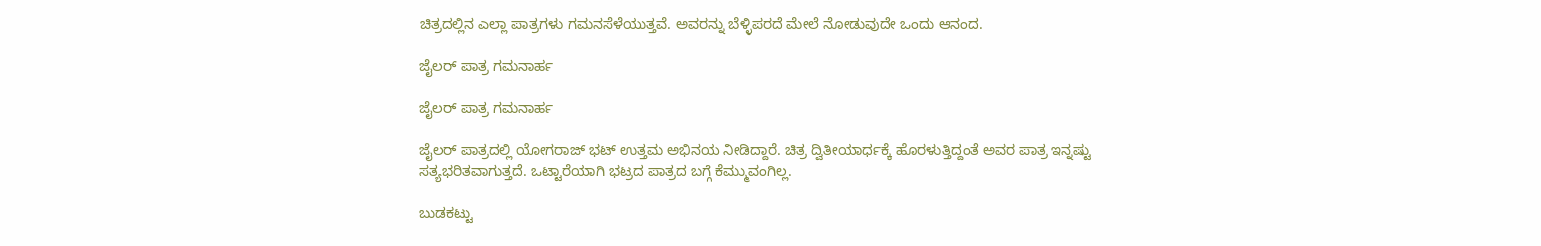ಚಿತ್ರದಲ್ಲಿನ ಎಲ್ಲಾ ಪಾತ್ರಗಳು ಗಮನಸೆಳೆಯುತ್ತವೆ. ಅವರನ್ನು ಬೆಳ್ಳಿಪರದೆ ಮೇಲೆ ನೋಡುವುದೇ ಒಂದು ಆನಂದ.

ಜೈಲರ್ ಪಾತ್ರ ಗಮನಾರ್ಹ

ಜೈಲರ್ ಪಾತ್ರ ಗಮನಾರ್ಹ

ಜೈಲರ್ ಪಾತ್ರದಲ್ಲಿ ಯೋಗರಾಜ್ ಭಟ್ ಉತ್ತಮ ಅಭಿನಯ ನೀಡಿದ್ದಾರೆ. ಚಿತ್ರ ದ್ವಿತೀಯಾರ್ಧಕ್ಕೆ ಹೊರಳುತ್ತಿದ್ದಂತೆ ಅವರ ಪಾತ್ರ ಇನ್ನಷ್ಟು ಸತ್ಯಭರಿತವಾಗುತ್ತದೆ. ಒಟ್ಟಾರೆಯಾಗಿ ಭಟ್ರದ ಪಾತ್ರದ ಬಗ್ಗೆ ಕೆಮ್ಮುವಂಗಿಲ್ಲ.

ಬುಡಕಟ್ಟು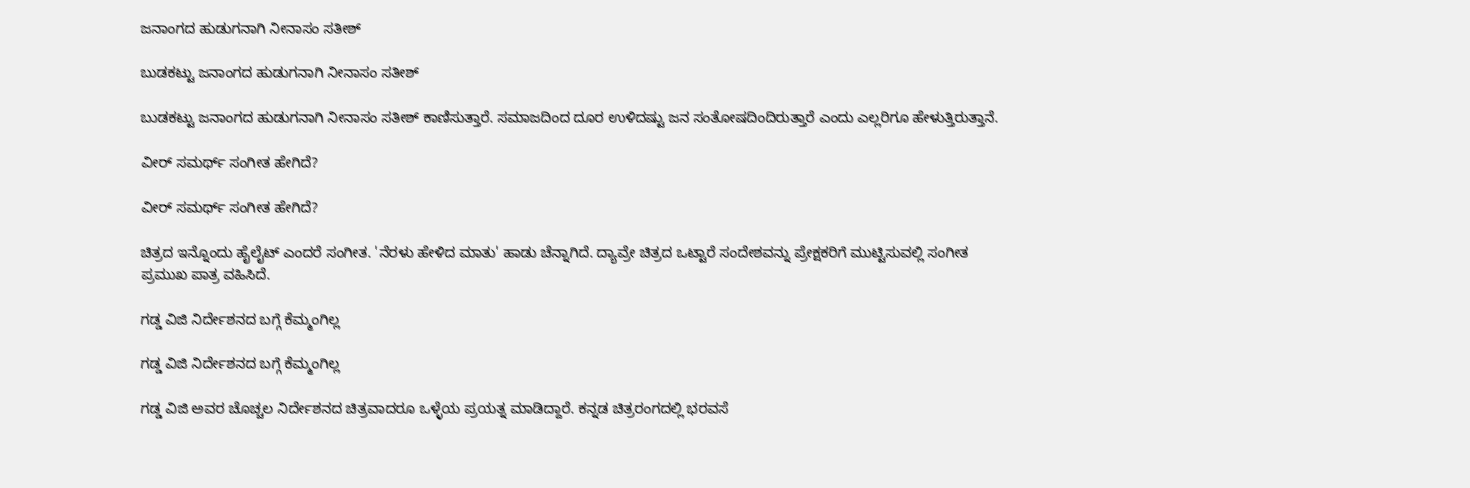ಜನಾಂಗದ ಹುಡುಗನಾಗಿ ನೀನಾಸಂ ಸತೀಶ್

ಬುಡಕಟ್ಟು ಜನಾಂಗದ ಹುಡುಗನಾಗಿ ನೀನಾಸಂ ಸತೀಶ್

ಬುಡಕಟ್ಟು ಜನಾಂಗದ ಹುಡುಗನಾಗಿ ನೀನಾಸಂ ಸತೀಶ್ ಕಾಣಿಸುತ್ತಾರೆ. ಸಮಾಜದಿಂದ ದೂರ ಉಳಿದಷ್ಟು ಜನ ಸಂತೋಷದಿಂದಿರುತ್ತಾರೆ ಎಂದು ಎಲ್ಲರಿಗೂ ಹೇಳುತ್ತಿರುತ್ತಾನೆ.

ವೀರ್ ಸಮರ್ಥ್ ಸಂಗೀತ ಹೇಗಿದೆ?

ವೀರ್ ಸಮರ್ಥ್ ಸಂಗೀತ ಹೇಗಿದೆ?

ಚಿತ್ರದ ಇನ್ನೊಂದು ಹೈಲೈಟ್ ಎಂದರೆ ಸಂಗೀತ. 'ನೆರಳು ಹೇಳಿದ ಮಾತು' ಹಾಡು ಚೆನ್ನಾಗಿದೆ. ದ್ಯಾವ್ರೇ ಚಿತ್ರದ ಒಟ್ಟಾರೆ ಸಂದೇಶವನ್ನು ಪ್ರೇಕ್ಷಕರಿಗೆ ಮುಟ್ಟಿಸುವಲ್ಲಿ ಸಂಗೀತ ಪ್ರಮುಖ ಪಾತ್ರ ವಹಿಸಿದೆ.

ಗಡ್ಡ ವಿಜಿ ನಿರ್ದೇಶನದ ಬಗ್ಗೆ ಕೆಮ್ಮಂಗಿಲ್ಲ

ಗಡ್ಡ ವಿಜಿ ನಿರ್ದೇಶನದ ಬಗ್ಗೆ ಕೆಮ್ಮಂಗಿಲ್ಲ

ಗಡ್ಡ ವಿಜಿ ಅವರ ಚೊಚ್ಚಲ ನಿರ್ದೇಶನದ ಚಿತ್ರವಾದರೂ ಒಳ್ಳೆಯ ಪ್ರಯತ್ನ ಮಾಡಿದ್ದಾರೆ. ಕನ್ನಡ ಚಿತ್ರರಂಗದಲ್ಲಿ ಭರವಸೆ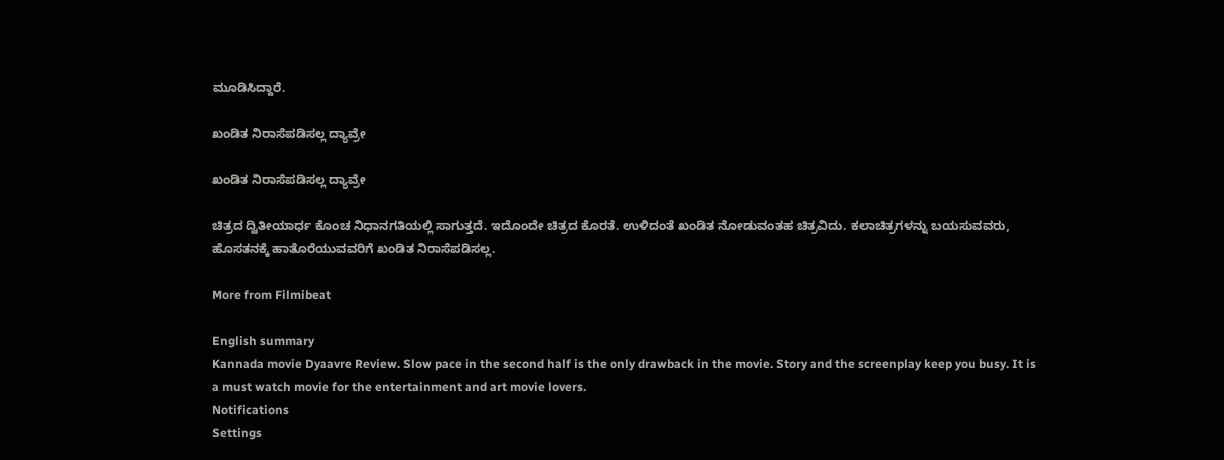ಮೂಡಿಸಿದ್ದಾರೆ.

ಖಂಡಿತ ನಿರಾಸೆಪಡಿಸಲ್ಲ ದ್ಯಾವ್ರೇ

ಖಂಡಿತ ನಿರಾಸೆಪಡಿಸಲ್ಲ ದ್ಯಾವ್ರೇ

ಚಿತ್ರದ ದ್ವಿತೀಯಾರ್ಧ ಕೊಂಚ ನಿಧಾನಗತಿಯಲ್ಲಿ ಸಾಗುತ್ತದೆ. ಇದೊಂದೇ ಚಿತ್ರದ ಕೊರತೆ. ಉಳಿದಂತೆ ಖಂಡಿತ ನೋಡುವಂತಹ ಚಿತ್ರವಿದು. ಕಲಾಚಿತ್ರಗಳನ್ನು ಬಯಸುವವರು, ಹೊಸತನಕ್ಕೆ ಹಾತೊರೆಯುವವರಿಗೆ ಖಂಡಿತ ನಿರಾಸೆಪಡಿಸಲ್ಲ.

More from Filmibeat

English summary
Kannada movie Dyaavre Review. Slow pace in the second half is the only drawback in the movie. Story and the screenplay keep you busy. It is a must watch movie for the entertainment and art movie lovers.
Notifications
Settings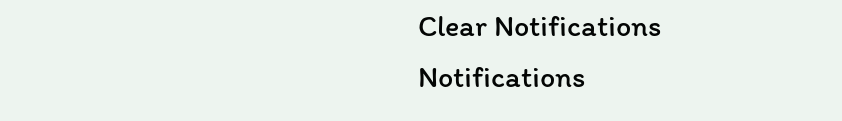Clear Notifications
Notifications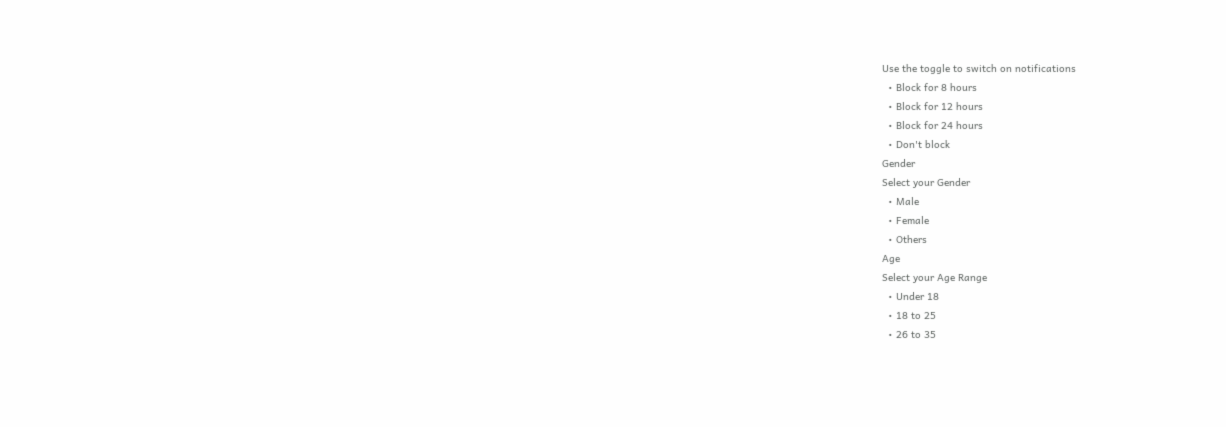Use the toggle to switch on notifications
  • Block for 8 hours
  • Block for 12 hours
  • Block for 24 hours
  • Don't block
Gender
Select your Gender
  • Male
  • Female
  • Others
Age
Select your Age Range
  • Under 18
  • 18 to 25
  • 26 to 35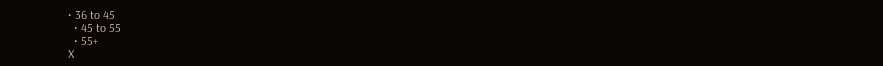• 36 to 45
  • 45 to 55
  • 55+
X